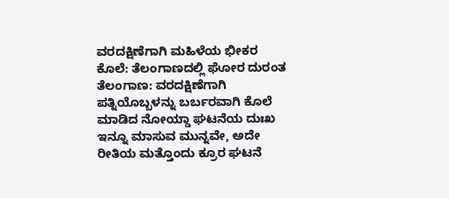ವರದಕ್ಷಿಣೆಗಾಗಿ ಮಹಿಳೆಯ ಭೀಕರ ಕೊಲೆ: ತೆಲಂಗಾಣದಲ್ಲಿ ಘೋರ ದುರಂತ
ತೆಲಂಗಾಣ: ವರದಕ್ಷಿಣೆಗಾಗಿ ಪತ್ನಿಯೊಬ್ಬಳನ್ನು ಬರ್ಬರವಾಗಿ ಕೊಲೆ ಮಾಡಿದ ನೋಯ್ಡಾ ಘಟನೆಯ ದುಃಖ ಇನ್ನೂ ಮಾಸುವ ಮುನ್ನವೇ, ಅದೇ ರೀತಿಯ ಮತ್ತೊಂದು ಕ್ರೂರ ಘಟನೆ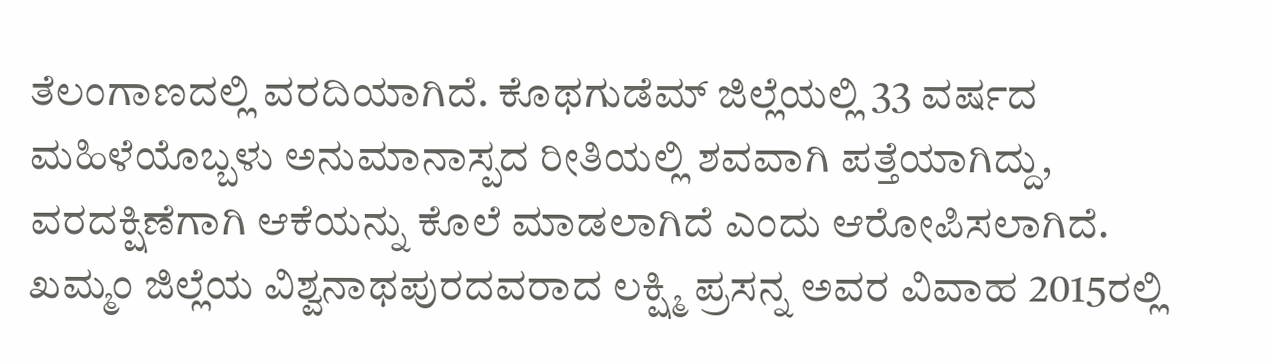ತೆಲಂಗಾಣದಲ್ಲಿ ವರದಿಯಾಗಿದೆ. ಕೊಥಗುಡೆಮ್ ಜಿಲ್ಲೆಯಲ್ಲಿ 33 ವರ್ಷದ ಮಹಿಳೆಯೊಬ್ಬಳು ಅನುಮಾನಾಸ್ಪದ ರೀತಿಯಲ್ಲಿ ಶವವಾಗಿ ಪತ್ತೆಯಾಗಿದ್ದು, ವರದಕ್ಷಿಣೆಗಾಗಿ ಆಕೆಯನ್ನು ಕೊಲೆ ಮಾಡಲಾಗಿದೆ ಎಂದು ಆರೋಪಿಸಲಾಗಿದೆ. ಖಮ್ಮಂ ಜಿಲ್ಲೆಯ ವಿಶ್ವನಾಥಪುರದವರಾದ ಲಕ್ಷ್ಮಿ ಪ್ರಸನ್ನ ಅವರ ವಿವಾಹ 2015ರಲ್ಲಿ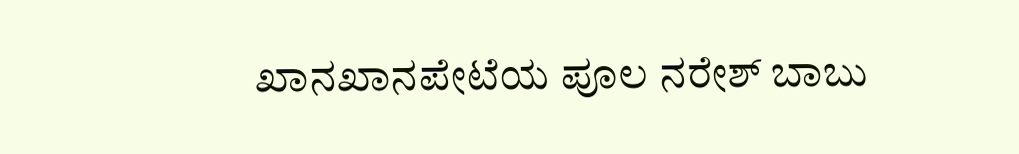ಖಾನಖಾನಪೇಟೆಯ ಪೂಲ ನರೇಶ್ ಬಾಬು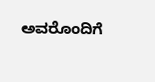ಅವರೊಂದಿಗೆ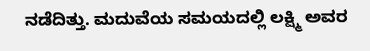ನಡೆದಿತ್ತು. ಮದುವೆಯ ಸಮಯದಲ್ಲಿ ಲಕ್ಷ್ಮಿ ಅವರ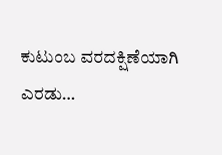ಕುಟುಂಬ ವರದಕ್ಷಿಣೆಯಾಗಿ ಎರಡು…